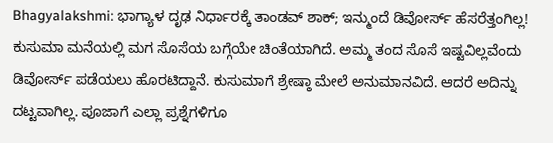Bhagyalakshmi: ಭಾಗ್ಯಾಳ ದೃಢ ನಿರ್ಧಾರಕ್ಕೆ ತಾಂಡವ್ ಶಾಕ್; ಇನ್ಮುಂದೆ ಡಿವೋರ್ಸ್ ಹೆಸರೆತ್ತಂಗಿಲ್ಲ!
ಕುಸುಮಾ ಮನೆಯಲ್ಲಿ ಮಗ ಸೊಸೆಯ ಬಗ್ಗೆಯೇ ಚಿಂತೆಯಾಗಿದೆ. ಅಮ್ಮ ತಂದ ಸೊಸೆ ಇಷ್ಟವಿಲ್ಲವೆಂದು ಡಿವೋರ್ಸ್ ಪಡೆಯಲು ಹೊರಟಿದ್ದಾನೆ. ಕುಸುಮಾಗೆ ಶ್ರೇಷ್ಠಾ ಮೇಲೆ ಅನುಮಾನವಿದೆ. ಆದರೆ ಅದಿನ್ನು ದಟ್ಟವಾಗಿಲ್ಲ. ಪೂಜಾಗೆ ಎಲ್ಲಾ ಪ್ರಶ್ನೆಗಳಿಗೂ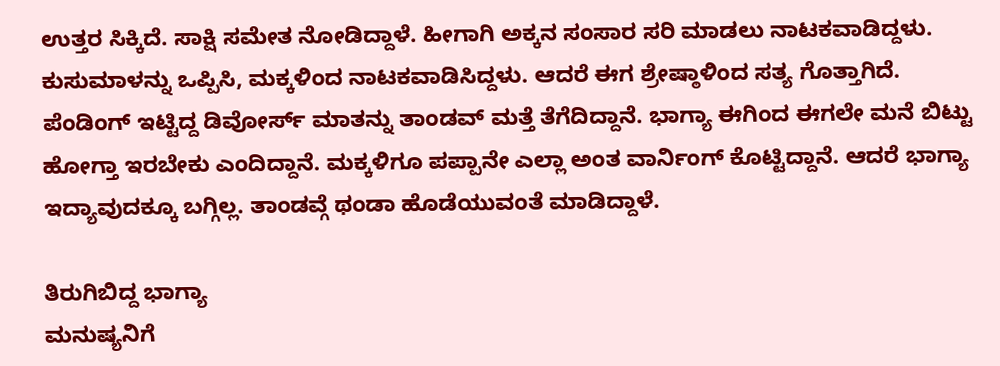ಉತ್ತರ ಸಿಕ್ಕಿದೆ. ಸಾಕ್ಷಿ ಸಮೇತ ನೋಡಿದ್ದಾಳೆ. ಹೀಗಾಗಿ ಅಕ್ಕನ ಸಂಸಾರ ಸರಿ ಮಾಡಲು ನಾಟಕವಾಡಿದ್ದಳು. ಕುಸುಮಾಳನ್ನು ಒಪ್ಪಿಸಿ, ಮಕ್ಕಳಿಂದ ನಾಟಕವಾಡಿಸಿದ್ದಳು. ಆದರೆ ಈಗ ಶ್ರೇಷ್ಠಾಳಿಂದ ಸತ್ಯ ಗೊತ್ತಾಗಿದೆ.
ಪೆಂಡಿಂಗ್ ಇಟ್ಟಿದ್ದ ಡಿವೋರ್ಸ್ ಮಾತನ್ನು ತಾಂಡವ್ ಮತ್ತೆ ತೆಗೆದಿದ್ದಾನೆ. ಭಾಗ್ಯಾ ಈಗಿಂದ ಈಗಲೇ ಮನೆ ಬಿಟ್ಟು ಹೋಗ್ತಾ ಇರಬೇಕು ಎಂದಿದ್ದಾನೆ. ಮಕ್ಕಳಿಗೂ ಪಪ್ಪಾನೇ ಎಲ್ಲಾ ಅಂತ ವಾರ್ನಿಂಗ್ ಕೊಟ್ಟಿದ್ದಾನೆ. ಆದರೆ ಭಾಗ್ಯಾ ಇದ್ಯಾವುದಕ್ಕೂ ಬಗ್ಗಿಲ್ಲ. ತಾಂಡವ್ಗೆ ಥಂಡಾ ಹೊಡೆಯುವಂತೆ ಮಾಡಿದ್ದಾಳೆ.

ತಿರುಗಿಬಿದ್ದ ಭಾಗ್ಯಾ
ಮನುಷ್ಯನಿಗೆ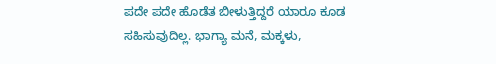ಪದೇ ಪದೇ ಹೊಡೆತ ಬೀಳುತ್ತಿದ್ದರೆ ಯಾರೂ ಕೂಡ ಸಹಿಸುವುದಿಲ್ಲ. ಭಾಗ್ಯಾ ಮನೆ, ಮಕ್ಕಳು,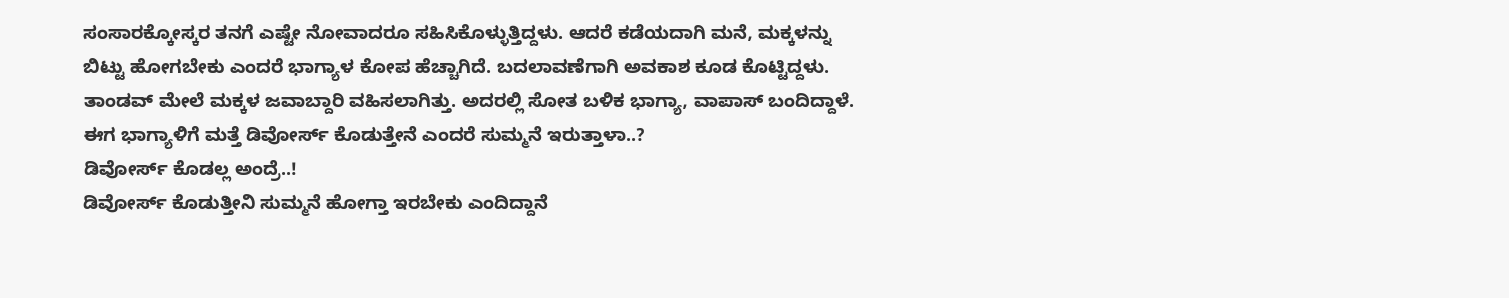ಸಂಸಾರಕ್ಕೋಸ್ಕರ ತನಗೆ ಎಷ್ಟೇ ನೋವಾದರೂ ಸಹಿಸಿಕೊಳ್ಳುತ್ತಿದ್ದಳು. ಆದರೆ ಕಡೆಯದಾಗಿ ಮನೆ, ಮಕ್ಕಳನ್ನು ಬಿಟ್ಟು ಹೋಗಬೇಕು ಎಂದರೆ ಭಾಗ್ಯಾಳ ಕೋಪ ಹೆಚ್ಚಾಗಿದೆ. ಬದಲಾವಣೆಗಾಗಿ ಅವಕಾಶ ಕೂಡ ಕೊಟ್ಟಿದ್ದಳು. ತಾಂಡವ್ ಮೇಲೆ ಮಕ್ಕಳ ಜವಾಬ್ದಾರಿ ವಹಿಸಲಾಗಿತ್ತು. ಅದರಲ್ಲಿ ಸೋತ ಬಳಿಕ ಭಾಗ್ಯಾ, ವಾಪಾಸ್ ಬಂದಿದ್ದಾಳೆ. ಈಗ ಭಾಗ್ಯಾಳಿಗೆ ಮತ್ತೆ ಡಿವೋರ್ಸ್ ಕೊಡುತ್ತೇನೆ ಎಂದರೆ ಸುಮ್ಮನೆ ಇರುತ್ತಾಳಾ..?
ಡಿವೋರ್ಸ್ ಕೊಡಲ್ಲ ಅಂದ್ರೆ..!
ಡಿವೋರ್ಸ್ ಕೊಡುತ್ತೀನಿ ಸುಮ್ಮನೆ ಹೋಗ್ತಾ ಇರಬೇಕು ಎಂದಿದ್ದಾನೆ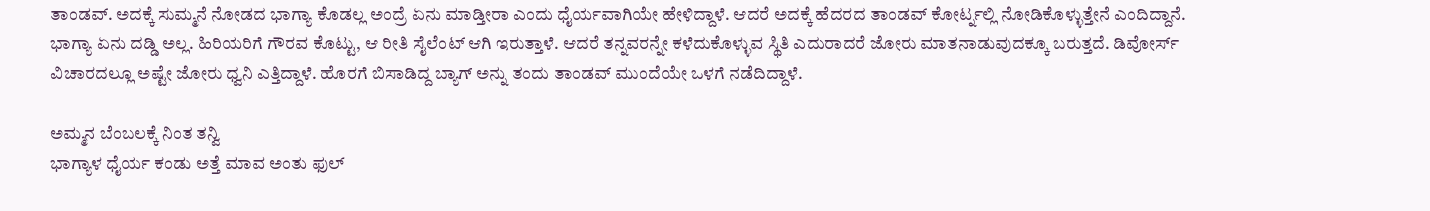ತಾಂಡವ್. ಅದಕ್ಕೆ ಸುಮ್ಮನೆ ನೋಡದ ಭಾಗ್ಯಾ ಕೊಡಲ್ಲ ಅಂದ್ರೆ ಏನು ಮಾಡ್ತೀರಾ ಎಂದು ಧೈರ್ಯವಾಗಿಯೇ ಹೇಳಿದ್ದಾಳೆ. ಆದರೆ ಅದಕ್ಕೆ ಹೆದರದ ತಾಂಡವ್ ಕೋರ್ಟ್ನಲ್ಲಿ ನೋಡಿಕೊಳ್ಳುತ್ತೇನೆ ಎಂದಿದ್ದಾನೆ. ಭಾಗ್ಯಾ ಏನು ದಡ್ಡಿ ಅಲ್ಲ. ಹಿರಿಯರಿಗೆ ಗೌರವ ಕೊಟ್ಟು, ಆ ರೀತಿ ಸೈಲೆಂಟ್ ಆಗಿ ಇರುತ್ತಾಳೆ. ಆದರೆ ತನ್ನವರನ್ನೇ ಕಳೆದುಕೊಳ್ಳುವ ಸ್ಥಿತಿ ಎದುರಾದರೆ ಜೋರು ಮಾತನಾಡುವುದಕ್ಕೂ ಬರುತ್ತದೆ. ಡಿವೋರ್ಸ್ ವಿಚಾರದಲ್ಲೂ ಅಷ್ಟೇ ಜೋರು ಧ್ವನಿ ಎತ್ತಿದ್ದಾಳೆ. ಹೊರಗೆ ಬಿಸಾಡಿದ್ದ ಬ್ಯಾಗ್ ಅನ್ನು ತಂದು ತಾಂಡವ್ ಮುಂದೆಯೇ ಒಳಗೆ ನಡೆದಿದ್ದಾಳೆ.

ಅಮ್ಮನ ಬೆಂಬಲಕ್ಕೆ ನಿಂತ ತನ್ವಿ
ಭಾಗ್ಯಾಳ ಧೈರ್ಯ ಕಂಡು ಅತ್ತೆ ಮಾವ ಅಂತು ಫುಲ್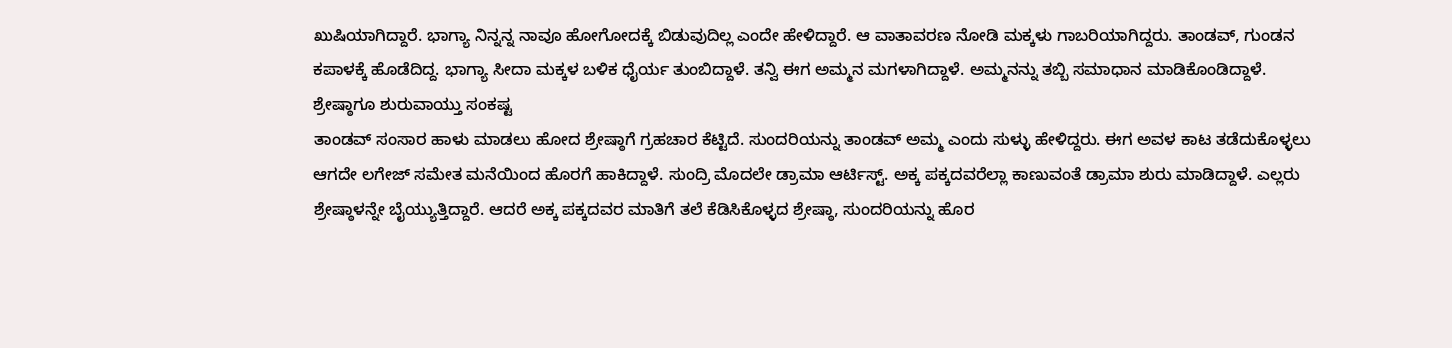ಖುಷಿಯಾಗಿದ್ದಾರೆ. ಭಾಗ್ಯಾ ನಿನ್ನನ್ನ ನಾವೂ ಹೋಗೋದಕ್ಕೆ ಬಿಡುವುದಿಲ್ಲ ಎಂದೇ ಹೇಳಿದ್ದಾರೆ. ಆ ವಾತಾವರಣ ನೋಡಿ ಮಕ್ಕಳು ಗಾಬರಿಯಾಗಿದ್ದರು. ತಾಂಡವ್, ಗುಂಡನ ಕಪಾಳಕ್ಕೆ ಹೊಡೆದಿದ್ದ. ಭಾಗ್ಯಾ ಸೀದಾ ಮಕ್ಕಳ ಬಳಿಕ ಧೈರ್ಯ ತುಂಬಿದ್ದಾಳೆ. ತನ್ವಿ ಈಗ ಅಮ್ಮನ ಮಗಳಾಗಿದ್ದಾಳೆ. ಅಮ್ಮನನ್ನು ತಬ್ಬಿ ಸಮಾಧಾನ ಮಾಡಿಕೊಂಡಿದ್ದಾಳೆ.
ಶ್ರೇಷ್ಠಾಗೂ ಶುರುವಾಯ್ತು ಸಂಕಷ್ಟ
ತಾಂಡವ್ ಸಂಸಾರ ಹಾಳು ಮಾಡಲು ಹೋದ ಶ್ರೇಷ್ಠಾಗೆ ಗ್ರಹಚಾರ ಕೆಟ್ಟಿದೆ. ಸುಂದರಿಯನ್ನು ತಾಂಡವ್ ಅಮ್ಮ ಎಂದು ಸುಳ್ಳು ಹೇಳಿದ್ದರು. ಈಗ ಅವಳ ಕಾಟ ತಡೆದುಕೊಳ್ಳಲು ಆಗದೇ ಲಗೇಜ್ ಸಮೇತ ಮನೆಯಿಂದ ಹೊರಗೆ ಹಾಕಿದ್ದಾಳೆ. ಸುಂದ್ರಿ ಮೊದಲೇ ಡ್ರಾಮಾ ಆರ್ಟಿಸ್ಟ್. ಅಕ್ಕ ಪಕ್ಕದವರೆಲ್ಲಾ ಕಾಣುವಂತೆ ಡ್ರಾಮಾ ಶುರು ಮಾಡಿದ್ದಾಳೆ. ಎಲ್ಲರು ಶ್ರೇಷ್ಠಾಳನ್ನೇ ಬೈಯ್ಯುತ್ತಿದ್ದಾರೆ. ಆದರೆ ಅಕ್ಕ ಪಕ್ಕದವರ ಮಾತಿಗೆ ತಲೆ ಕೆಡಿಸಿಕೊಳ್ಳದ ಶ್ರೇಷ್ಠಾ, ಸುಂದರಿಯನ್ನು ಹೊರ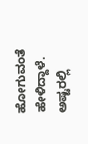ಹೋಗುವಂತೆ ಹೇಳಿದ್ದಾಳೆ. ಅಷ್ಟರಲ್ಲಿ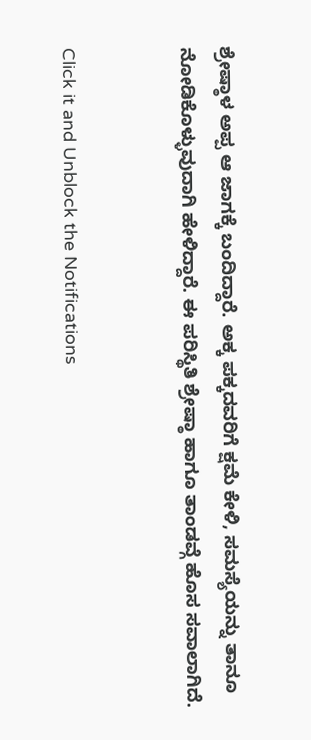ಶ್ರೇಷ್ಠಾಳ ಅಪ್ಪ ಆ ಜಾಗಕ್ಕೆ ಬಂದಿದ್ದಾರೆ. ಅಕ್ಕ ಪಕ್ಕದವರಿಗೆ ಕ್ಷಮೆ ಕೇಳಿ, ಸಮಸ್ಯೆಯನ್ನು ತಾನೂ ನೋಡಿಕೊಳ್ಳುವುದಾಗಿ ಹೇಳಿದ್ದಾರೆ. ಈ ಪರಿಸ್ಥಿತಿ ಶ್ರೇಷ್ಠಾ ಹಾಗೂ ತಾಂಡವ್ಗೆ ಹೊಸ ಸವಾಲಾಗಿದೆ.


Click it and Unblock the Notifications